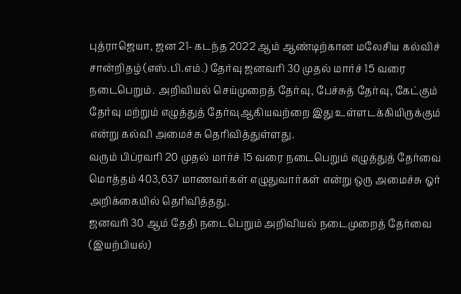புத்ராஜெயா, ஜன 21- கடந்த 2022 ஆம் ஆண்டிற்கான மலேசிய கல்விச் சான்றிதழ் (எஸ்.பி.எம்.) தேர்வு ஜனவரி 30 முதல் மார்ச் 15 வரை நடைபெறும். அறிவியல் செய்முறைத் தேர்வு, பேச்சுத் தேர்வு, கேட்கும் தேர்வு மற்றும் எழுத்துத் தேர்வுஆகியவற்றை இது உள்ளடக்கியிருக்கும் என்று கல்வி அமைச்சு தெரிவித்துள்ளது.
வரும் பிப்ரவரி 20 முதல் மார்ச் 15 வரை நடைபெறும் எழுத்துத் தேர்வை மொத்தம் 403,637 மாணவர்கள் எழுதுவார்கள் என்று ஒரு அமைச்சு ஓர் அறிக்கையில் தெரிவித்தது.
ஜனவரி 30 ஆம் தேதி நடைபெறும் அறிவியல் நடைமுறைத் தேர்வை (இயற்பியல்)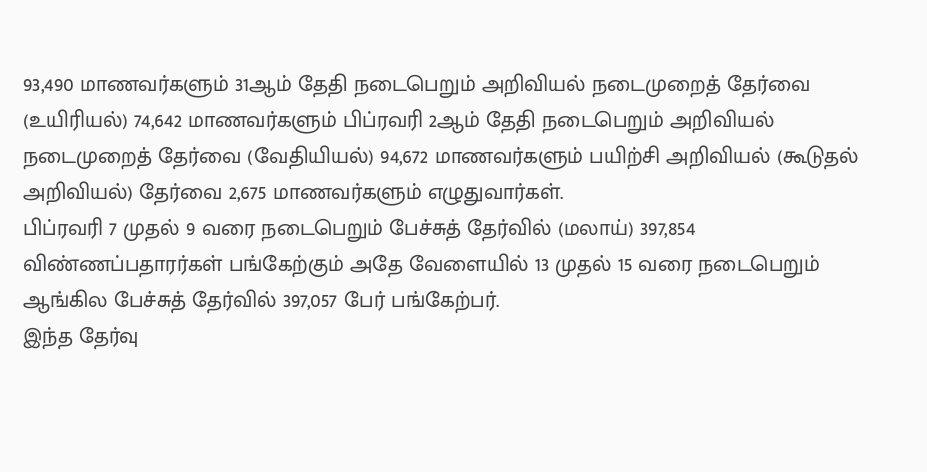93,490 மாணவர்களும் 31ஆம் தேதி நடைபெறும் அறிவியல் நடைமுறைத் தேர்வை (உயிரியல்) 74,642 மாணவர்களும் பிப்ரவரி 2ஆம் தேதி நடைபெறும் அறிவியல் நடைமுறைத் தேர்வை (வேதியியல்) 94,672 மாணவர்களும் பயிற்சி அறிவியல் (கூடுதல் அறிவியல்) தேர்வை 2,675 மாணவர்களும் எழுதுவார்கள்.
பிப்ரவரி 7 முதல் 9 வரை நடைபெறும் பேச்சுத் தேர்வில் (மலாய்) 397,854 விண்ணப்பதாரர்கள் பங்கேற்கும் அதே வேளையில் 13 முதல் 15 வரை நடைபெறும் ஆங்கில பேச்சுத் தேர்வில் 397,057 பேர் பங்கேற்பர்.
இந்த தேர்வு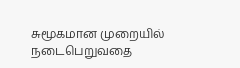சுமூகமான முறையில் நடைபெறுவதை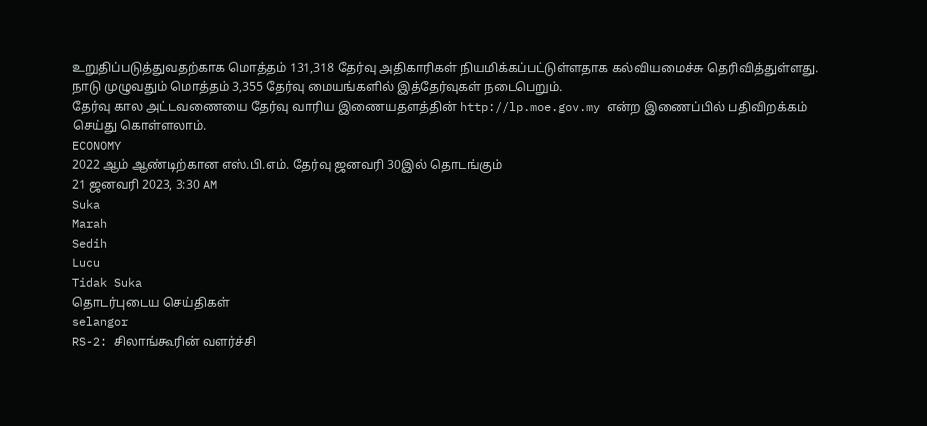உறுதிப்படுத்துவதற்காக மொத்தம் 131,318 தேர்வு அதிகாரிகள் நியமிக்கப்பட்டுள்ளதாக கல்வியமைச்சு தெரிவித்துள்ளது.
நாடு முழுவதும் மொத்தம் 3,355 தேர்வு மையங்களில் இத்தேர்வுகள் நடைபெறும்.
தேர்வு கால அட்டவணையை தேர்வு வாரிய இணையதளத்தின் http://lp.moe.gov.my என்ற இணைப்பில் பதிவிறக்கம் செய்து கொள்ளலாம்.
ECONOMY
2022 ஆம் ஆண்டிற்கான எஸ்.பி.எம். தேர்வு ஜனவரி 30இல் தொடங்கும்
21 ஜனவரி 2023, 3:30 AM
Suka
Marah
Sedih
Lucu
Tidak Suka
தொடர்புடைய செய்திகள்
selangor
RS-2: சிலாங்கூரின் வளர்ச்சி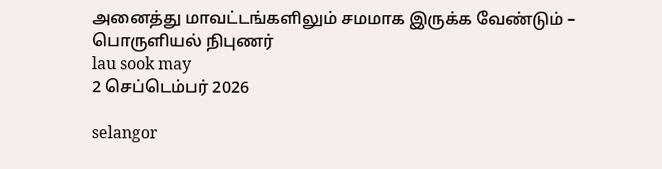அனைத்து மாவட்டங்களிலும் சமமாக இருக்க வேண்டும் – பொருளியல் நிபுணர்
lau sook may
2 செப்டெம்பர் 2026

selangor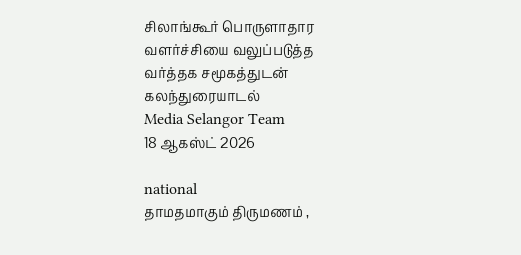சிலாங்கூர் பொருளாதார வளர்ச்சியை வலுப்படுத்த வர்த்தக சமூகத்துடன் கலந்துரையாடல்
Media Selangor Team
18 ஆகஸ்ட் 2026

national
தாமதமாகும் திருமணம் ,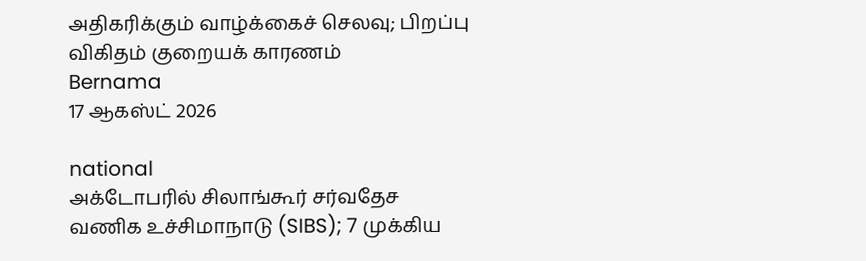அதிகரிக்கும் வாழ்க்கைச் செலவு; பிறப்பு விகிதம் குறையக் காரணம்
Bernama
17 ஆகஸ்ட் 2026

national
அக்டோபரில் சிலாங்கூர் சர்வதேச வணிக உச்சிமாநாடு (SIBS); 7 முக்கிய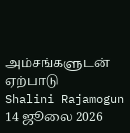அம்சங்களுடன் ஏற்பாடு
Shalini Rajamogun
14 ஜூலை 2026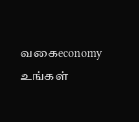வகைeconomy
உங்கள்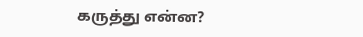கருத்து என்ன?